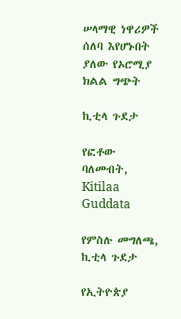ሠላማዊ ነዋሪዎች ሰለባ እየሆኑበት ያለው የኦሮሚያ ክልል ግጭት

ኪቲላ ጉደታ

የፎቶው ባለመብት, Kitilaa Guddata

የምስሉ መግለጫ, ኪቲላ ጉደታ

የኢትዮጵያ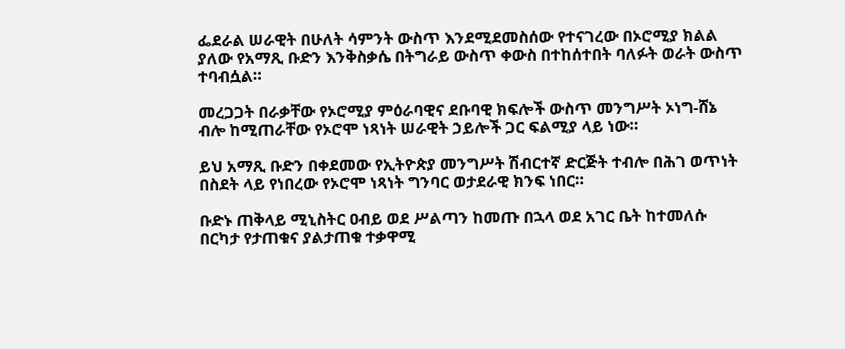ፌደራል ሠራዊት በሁለት ሳምንት ውስጥ እንደሚደመስሰው የተናገረው በኦሮሚያ ክልል ያለው የአማጺ ቡድን እንቅስቃሴ በትግራይ ውስጥ ቀውስ በተከሰተበት ባለፉት ወራት ውስጥ ተባብሷል።

መረጋጋት በራቃቸው የኦሮሚያ ምዕራባዊና ደቡባዊ ክፍሎች ውስጥ መንግሥት ኦነግ-ሸኔ ብሎ ከሚጠራቸው የኦሮሞ ነጻነት ሠራዊት ኃይሎች ጋር ፍልሚያ ላይ ነው።

ይህ አማጺ ቡድን በቀደመው የኢትዮጵያ መንግሥት ሽብርተኛ ድርጅት ተብሎ በሕገ ወጥነት በስደት ላይ የነበረው የኦሮሞ ነጻነት ግንባር ወታደራዊ ክንፍ ነበር።

ቡድኑ ጠቅላይ ሚኒስትር ዐብይ ወደ ሥልጣን ከመጡ በኋላ ወደ አገር ቤት ከተመለሱ በርካታ የታጠቁና ያልታጠቁ ተቃዋሚ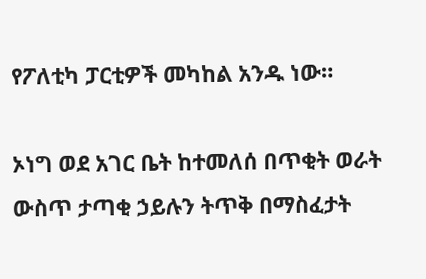የፖለቲካ ፓርቲዎች መካከል አንዱ ነው።

ኦነግ ወደ አገር ቤት ከተመለሰ በጥቂት ወራት ውስጥ ታጣቂ ኃይሉን ትጥቅ በማስፈታት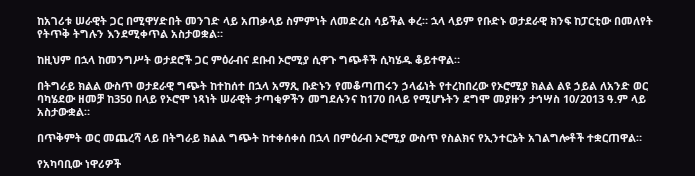ከአገሪቱ ሠራዊት ጋር በሚዋሃድበት መንገድ ላይ አጠቃላይ ስምምነት ለመድረስ ሳይችል ቀረ። ኋላ ላይም የቡድኑ ወታደራዊ ክንፍ ከፓርቲው በመለየት የትጥቅ ትግሉን እንደሚቀጥል አስታወቋል።

ከዚህም በኋላ ከመንግሥት ወታደሮች ጋር ምዕራብና ደቡብ ኦሮሚያ ሲዋጉ ግጭቶች ሲካሄዱ ቆይተዋል።

በትግራይ ክልል ውስጥ ወታደራዊ ግጭት ከተከሰተ በኋላ አማጺ ቡድኑን የመቆጣጠሩን ኃላፊነት የተረከበረው የኦሮሚያ ክልል ልዩ ኃይል ለአንድ ወር ባካሄደው ዘመቻ ከ350 በላይ የኦሮሞ ነጻነት ሠራዊት ታጣቂዎችን መግደሉንና ከ170 በላይ የሚሆኑትን ደግሞ መያዙን ታኅሣስ 10/2013 ዓ.ም ላይ አስታውቋል።

በጥቅምት ወር መጨረሻ ላይ በትግራይ ክልል ግጭት ከተቀሰቀሰ በኋላ በምዕራብ ኦሮሚያ ውስጥ የስልክና የኢንተርኔት አገልግሎቶች ተቋርጠዋል።

የአካባቢው ነዋሪዎች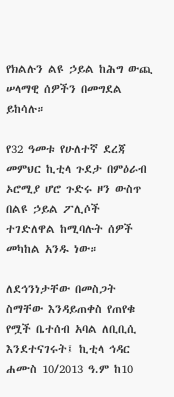የክልሉን ልዩ ኃይል ከሕግ ውጪ ሠላማዊ ሰዎችን በመግደል ይከሳሉ።

የ32 ዓመቱ የሁለተኛ ደረጃ መምህር ኪቲላ ጉደታ በምዕራብ ኦሮሚያ ሆሮ ጉድሩ ዞን ውስጥ በልዩ ኃይል ፖሊሶች ተገድለዋል ከሚባሉት ሰዎች መካከል አንዱ ነው።

ለደኅንነታቸው በመስጋት ስማቸው እንዳይጠቀስ የጠየቁ የሟች ቤተሰብ አባል ለቢቢሲ እንደተናገሩት፤ ኪቲላ ኅዳር ሐሙስ 10/2013 ዓ.ም ከ10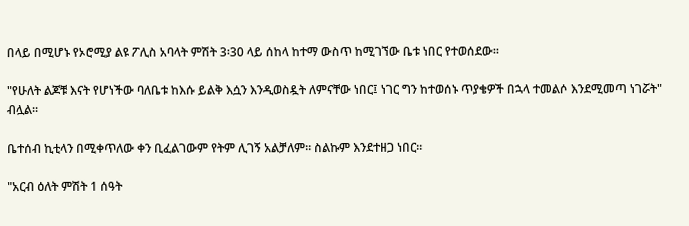በላይ በሚሆኑ የኦሮሚያ ልዩ ፖሊስ አባላት ምሽት 3፡30 ላይ ሰከላ ከተማ ውስጥ ከሚገኘው ቤቱ ነበር የተወሰደው።

"የሁለት ልጆቹ እናት የሆነችው ባለቤቱ ከእሱ ይልቅ እሷን እንዲወስዷት ለምናቸው ነበር፤ ነገር ግን ከተወሰኑ ጥያቄዎች በኋላ ተመልሶ እንደሚመጣ ነገሯት" ብሏል።

ቤተሰብ ኪቲላን በሚቀጥለው ቀን ቢፈልገውም የትም ሊገኝ አልቻለም። ስልኩም እንደተዘጋ ነበር።

"አርብ ዕለት ምሽት 1 ሰዓት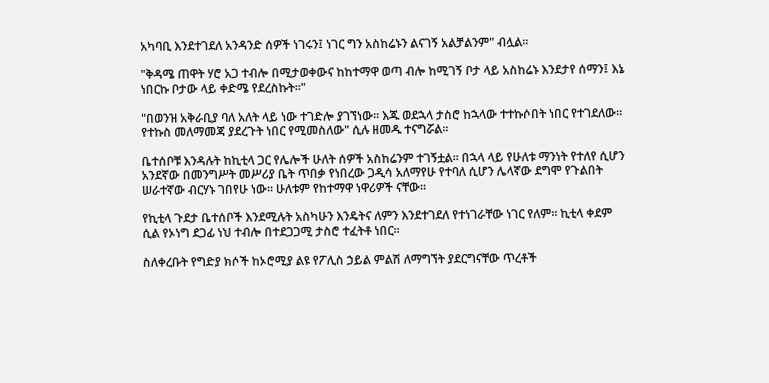አካባቢ እንደተገደለ አንዳንድ ሰዎች ነገሩን፤ ነገር ግን አስከሬኑን ልናገኝ አልቻልንም" ብሏል።

"ቅዳሜ ጠዋት ሃሮ አጋ ተብሎ በሚታወቀውና ከከተማዋ ወጣ ብሎ ከሚገኝ ቦታ ላይ አስከሬኑ እንደታየ ሰማን፤ እኔ ነበርኩ ቦታው ላይ ቀድሜ የደረስኩት።"

"በወንዝ አቅራቢያ ባለ አለት ላይ ነው ተገድሎ ያገኘነው። እጁ ወደኋላ ታስሮ ከኋላው ተተኩሶበት ነበር የተገደለው። የተኩስ መለማመጃ ያደረጉት ነበር የሚመስለው" ሲሉ ዘመዱ ተናግሯል።

ቤተሰቦቹ እንዳሉት ከኪቲላ ጋር የሌሎች ሁለት ሰዎች አስከሬንም ተገኝቷል። በኋላ ላይ የሁለቱ ማንነት የተለየ ሲሆን አንደኛው በመንግሥት መሥሪያ ቤት ጥበቃ የነበረው ጋዲሳ አለማየሁ የተባለ ሲሆን ሌላኛው ደግሞ የጉልበት ሠራተኛው ብርሃኑ ገበየሁ ነው። ሁለቱም የከተማዋ ነዋሪዎች ናቸው።

የኪቲላ ጉደታ ቤተሰቦች እንደሚሉት አስካሁን እንዴትና ለምን እንደተገደለ የተነገራቸው ነገር የለም። ኪቲላ ቀደም ሲል የኦነግ ደጋፊ ነህ ተብሎ በተደጋጋሚ ታስሮ ተፈትቶ ነበር።

ስለቀረቡት የግድያ ክሶች ከኦሮሚያ ልዩ የፖሊስ ኃይል ምልሽ ለማግኘት ያደርግናቸው ጥረቶች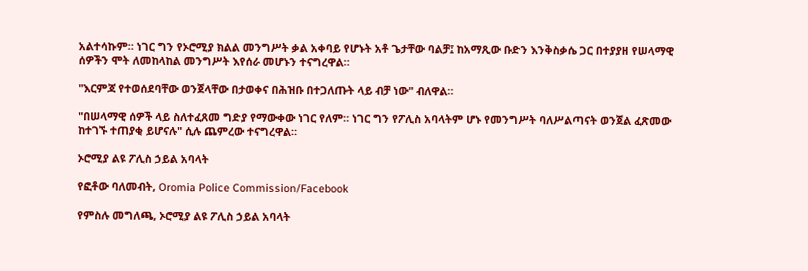አልተሳኩም። ነገር ግን የኦሮሚያ ክልል መንግሥት ቃል አቀባይ የሆኑት አቶ ጌታቸው ባልቻ፤ ከአማጺው ቡድን እንቅስቃሴ ጋር በተያያዘ የሠላማዊ ሰዎችን ሞት ለመከላከል መንግሥት እየሰራ መሆኑን ተናግረዋል።

"እርምጃ የተወሰደባቸው ወንጀላቸው በታወቀና በሕዝቡ በተጋለጡት ላይ ብቻ ነው" ብለዋል።

"በሠላማዊ ሰዎች ላይ ስለተፈጸመ ግድያ የማውቀው ነገር የለም። ነገር ግን የፖሊስ አባላትም ሆኑ የመንግሥት ባለሥልጣናት ወንጀል ፈጽመው ከተገኙ ተጠያቂ ይሆናሉ" ሲሉ ጨምረው ተናግረዋል።

ኦሮሚያ ልዩ ፖሊስ ኃይል አባላት

የፎቶው ባለመብት, Oromia Police Commission/Facebook

የምስሉ መግለጫ, ኦሮሚያ ልዩ ፖሊስ ኃይል አባላት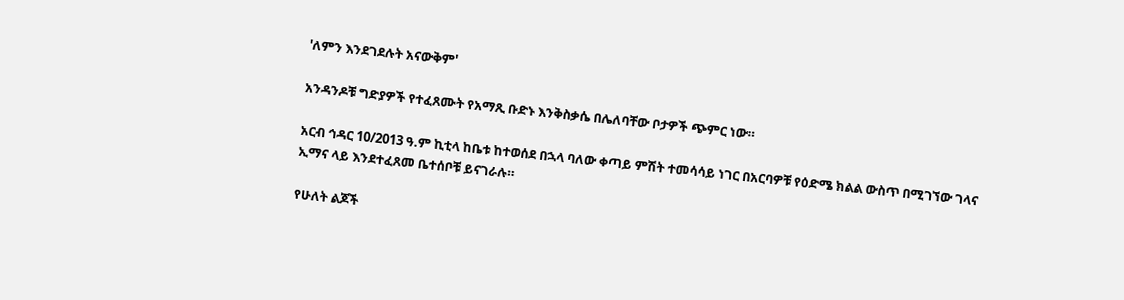'ለምን እንደገደሉት አናውቅም'

አንዳንዶቹ ግድያዎች የተፈጸሙት የአማጺ ቡድኑ እንቅስቃሴ በሌለባቸው ቦታዎች ጭምር ነው።

አርብ ኅዳር 10/2013 ዓ.ም ኪቲላ ከቤቱ ከተወሰደ በኋላ ባለው ቀጣይ ምሽት ተመሳሳይ ነገር በአርባዎቹ የዕድሜ ክልል ውስጥ በሚገኘው ገላና ኢማና ላይ እንደተፈጸመ ቤተሰቦቹ ይናገራሉ።

የሁለት ልጆች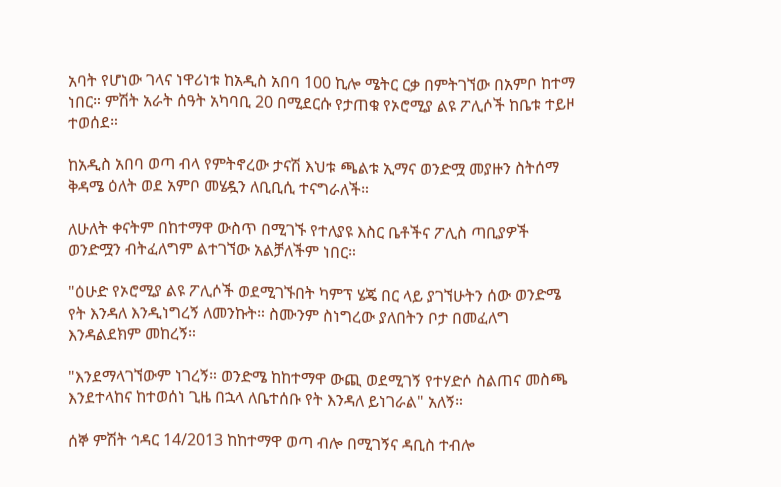አባት የሆነው ገላና ነዋሪነቱ ከአዲስ አበባ 100 ኪሎ ሜትር ርቃ በምትገኘው በአምቦ ከተማ ነበር። ምሽት አራት ሰዓት አካባቢ 20 በሚደርሱ የታጠቁ የኦሮሚያ ልዩ ፖሊሶች ከቤቱ ተይዞ ተወሰደ።

ከአዲስ አበባ ወጣ ብላ የምትኖረው ታናሽ እህቱ ጫልቱ ኢማና ወንድሟ መያዙን ስትሰማ ቅዳሜ ዕለት ወደ አምቦ መሄዷን ለቢቢሲ ተናግራለች።

ለሁለት ቀናትም በከተማዋ ውስጥ በሚገኙ የተለያዩ እስር ቤቶችና ፖሊስ ጣቢያዎች ወንድሟን ብትፈለግም ልተገኘው አልቻለችም ነበር።

"ዕሁድ የኦሮሚያ ልዩ ፖሊሶች ወደሚገኙበት ካምፕ ሄጄ በር ላይ ያገኘሁትን ሰው ወንድሜ የት እንዳለ እንዲነግረኝ ለመንኩት። ስሙንም ስነግረው ያለበትን ቦታ በመፈለግ እንዳልደክም መከረኝ።

"እንደማላገኘውም ነገረኝ። ወንድሜ ከከተማዋ ውጪ ወደሚገኝ የተሃድሶ ስልጠና መስጫ እንደተላከና ከተወሰነ ጊዜ በኋላ ለቤተሰቡ የት እንዳለ ይነገራል" አለኝ።

ሰኞ ምሽት ኅዳር 14/2013 ከከተማዋ ወጣ ብሎ በሚገኝና ዳቢስ ተብሎ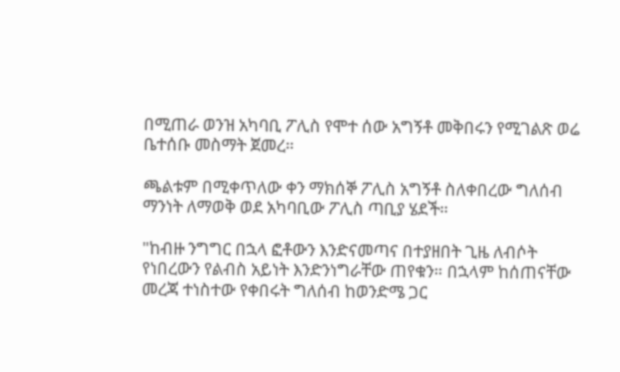በሚጠራ ወንዝ አካባቢ ፖሊስ የሞተ ሰው አግኝቶ መቅበሩን የሚገልጽ ወሬ ቤተሰቡ መስማት ጀመረ።

ጫልቱም በሚቀጥለው ቀን ማክሰኞ ፖሊስ አግኝቶ ስለቀበረው ግለሰብ ማንነት ለማወቅ ወደ አካባቢው ፖሊስ ጣቢያ ሄደች።

"ከብዙ ንግግር በኋላ ፎቶውን እንድናመጣና በተያዘበት ጊዜ ለብሶት የነበረውን የልብስ አይነት እንድንነግራቸው ጠየቁን። በኋላም ከሰጠናቸው መረጃ ተነስተው የቀበሩት ግለሰብ ከወንድሜ ጋር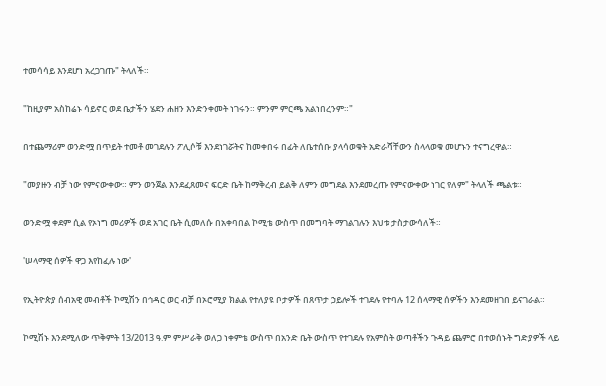ተመሳሳይ እንደሆነ አረጋገጡ" ትላለች።

"ከዚያም አስከሬኑ ሳይኖር ወደ ቤታችን ሄደን ሐዘን እንድንቀመት ነገሩን። ምንም ምርጫ አልነበረንም።"

በተጨማሪም ወንድሟ በጥይት ተመቶ መገደሉን ፖሊሶቹ እንደነገሯትና ከመቀበሩ በፊት ለቤተሰቡ ያላሳወቁት አድራሻቸውን ስላላወቁ መሆኑን ተናግረዋል።

"መያዙን ብቻ ነው የምናውቀው። ምን ወንጀል እንደፈጸመና ፍርድ ቤት ከማቅረብ ይልቅ ለምን መግደል እንደመረጡ የምናውቀው ነገር የለም" ትላለች ጫልቱ።

ወንድሟ ቀደም ሲል የኦነግ መሪዎች ወደ አገር ቤት ሲመለሱ በአቀባበል ኮሚቴ ውስጥ በመግባት ማገልገሉን እህቱ ታስታውሳለች።

'ሠላማዊ ሰዎች ዋጋ እየከፈሉ ነው'

የኢትዮጵያ ሰብአዊ መብቶች ኮሚሽን በኅዳር ወር ብቻ በኦሮሚያ ክልል የተለያዩ ቦታዎች በጸጥታ ኃይሎች ተገደሉ የተባሉ 12 ሰላማዊ ሰዎችን እንደመዘገበ ይናገራል።

ኮሚሽኑ እንደሚለው ጥቅምት 13/2013 ዓ.ም ምሥራቅ ወለጋ ነቀምቴ ውስጥ በአንድ ቤት ውስጥ የተገደሉ የአምስት ወጣቶችን ጉዳይ ጨምሮ በተወሰኑት ግድያዎች ላይ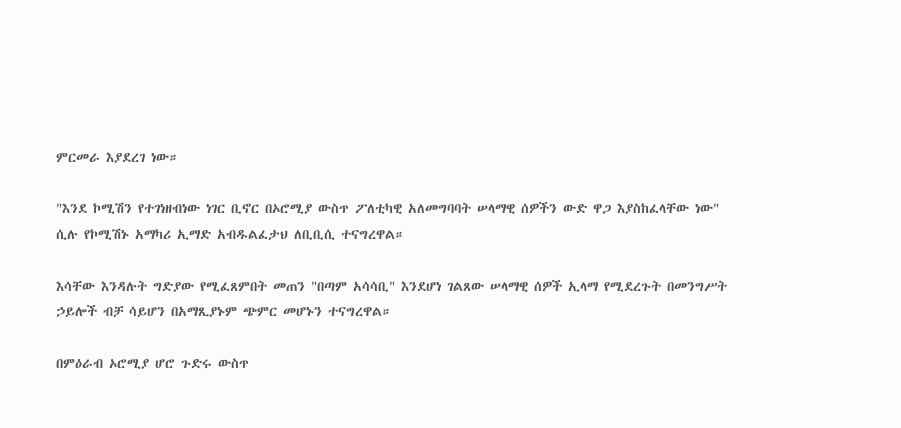ምርመራ እያደረገ ነው።

"እንደ ኮሚሽን የተገነዘብነው ነገር ቢኖር በኦሮሚያ ውስጥ ፖለቲካዊ አለመግባባት ሠላማዊ ሰዎችን ውድ ዋጋ እያስከፈላቸው ነው" ሲሉ የኮሚሽኑ አማካሪ ኢማድ አብዱልፈታህ ለቢቢሲ ተናግረዋል።

እሳቸው እንዳሉት ግድያው የሚፈጸምበት መጠን "በጣም አሳሳቢ" እንደሆነ ገልጸው ሠላማዊ ሰዎች ኢላማ የሚደረጉት በመንግሥት ኃይሎች ብቻ ሳይሆን በአማጺያኑም ጭምር መሆኑን ተናግረዋል።

በምዕራብ ኦሮሚያ ሆሮ ጉድሩ ውስጥ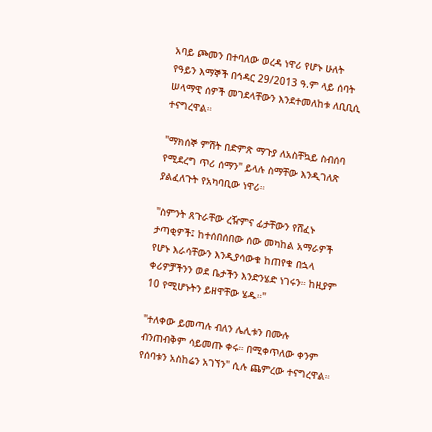አባይ ጮመን በተባለው ወረዳ ነዋሪ የሆኑ ሁለት የዓይን እማኞች በኅዳር 29/2013 ዓ.ም ላይ ሰባት ሠላማዊ ሰዎች መገደላቸውን እንደተመለከቱ ለቢቢሲ ተናግረዋል።

"ማክሰኞ ምሽት በድምጽ ማጉያ ለአስቸኳይ ስብሰባ የሚደረግ ጥሪ ሰማን" ይላሉ ስማቸው እንዲገለጽ ያልፈለጉት የአካባቢው ነዋሪ።

"ስምንት ጸጉራቸው ረዥምና ፊታቸውን የሸፈኑ ታጣቂዎች፤ ከተሰበሰበው ሰው መካከል አማራዎች የሆኑ እራሳቸውን እንዲያሳውቁ ከጠየቁ በኋላ ቀሪዎቻችንን ወደ ቤታችን እንድንሄድ ነገሩን። ከዚያም 10 የሚሆኑትን ይዘዋቸው ሄዱ።"

"ተለቀው ይመጣሉ ብለን ሌሊቱን በሙሉ ብንጠብቅም ሳይመጡ ቀሩ። በሚቀጥለው ቀንም የሰባቱን አስከሬን አገኘን" ሲሉ ጨምረው ተናግረዋል።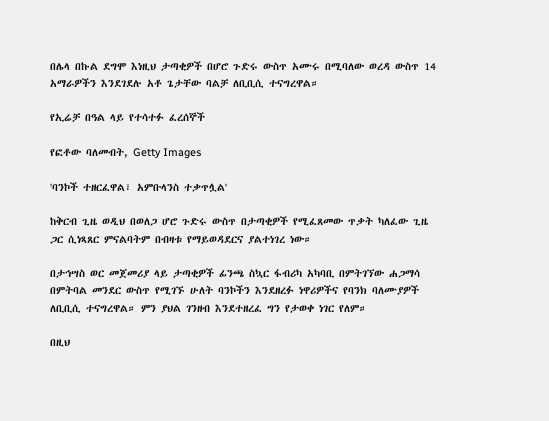በሌላ በኩል ደግሞ እነዚህ ታጣቂዎች በሆሮ ጉድሩ ውስጥ አሙሩ በሚባለው ወረዳ ውስጥ 14 አማራዎችን እንደገደሉ አቶ ጌታቸው ባልቻ ለቢቢሲ ተናግረዋል።

የኢሬቻ በዓል ላይ የተሳተፉ ፈረሰኞች

የፎቶው ባለመብት, Getty Images

'ባንኮች ተዘርፈዋል፣ አምቡላንስ ተቃጥሏል'

ከቅርብ ጊዜ ወዲህ በወለጋ ሆሮ ጉድሩ ውስጥ በታጣቂዎች የሚፈጸመው ጥቃት ካለፈው ጊዜ ጋር ሲነጻጸር ምናልባትም በብዛቱ የማይወዳደርና ያልተነገረ ነው።

በታኅሣስ ወር መጀመሪያ ላይ ታጣቂዎች ፊንጫ ስኳር ፋብሪካ አካባቢ በምትገኘው ሐጋማሳ በምትባል መንደር ውስጥ የሚገኙ ሁለት ባንኮችን እንደዘረፉ ነዋሪዎችና የባንክ ባለሙያዎች ለቢቢሲ ተናግረዋል። ምን ያህል ገንዘብ እንደተዘረፈ ግን የታወቀ ነገር የለም።

በዚህ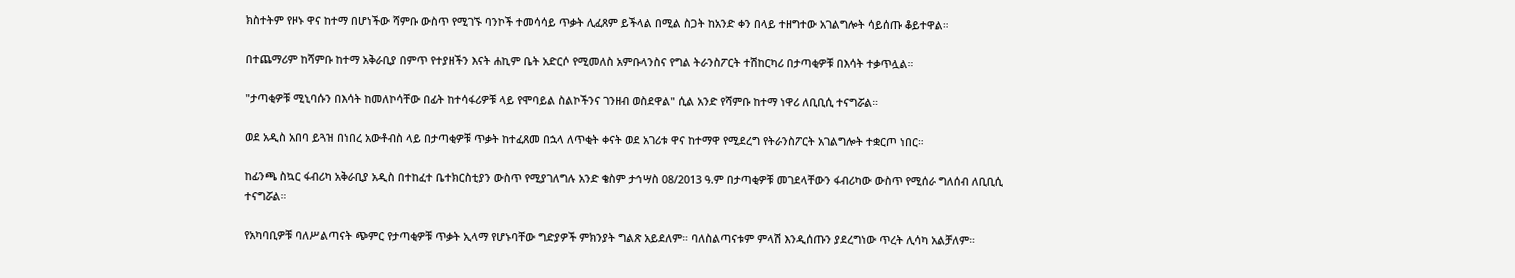ክስተትም የዞኑ ዋና ከተማ በሆነችው ሻምቡ ውስጥ የሚገኙ ባንኮች ተመሳሳይ ጥቃት ሊፈጸም ይችላል በሚል ስጋት ከአንድ ቀን በላይ ተዘግተው አገልግሎት ሳይሰጡ ቆይተዋል።

በተጨማሪም ከሻምቡ ከተማ አቅራቢያ በምጥ የተያዘችን እናት ሐኪም ቤት አድርሶ የሚመለስ አምቡላንስና የግል ትራንስፖርት ተሽከርካሪ በታጣቂዎቹ በእሳት ተቃጥሏል።

"ታጣቂዎቹ ሚኒባሱን በእሳት ከመለኮሳቸው በፊት ከተሳፋሪዎቹ ላይ የሞባይል ስልኮችንና ገንዘብ ወስደዋል" ሲል አንድ የሻምቡ ከተማ ነዋሪ ለቢቢሲ ተናግሯል።

ወደ አዲስ አበባ ይጓዝ በነበረ አውቶብስ ላይ በታጣቂዎቹ ጥቃት ከተፈጸመ በኋላ ለጥቂት ቀናት ወደ አገሪቱ ዋና ከተማዋ የሚደረግ የትራንስፖርት አገልግሎት ተቋርጦ ነበር።

ከፊንጫ ስኳር ፋብሪካ አቅራቢያ አዲስ በተከፈተ ቤተክርስቲያን ውስጥ የሚያገለግሉ አንድ ቄስም ታኅሣስ 08/2013 ዓ.ም በታጣቂዎቹ መገደላቸውን ፋብሪካው ውስጥ የሚሰራ ግለሰብ ለቢቢሲ ተናግሯል።

የአካባቢዎቹ ባለሥልጣናት ጭምር የታጣቂዎቹ ጥቃት ኢላማ የሆኑባቸው ግድያዎች ምክንያት ግልጽ አይደለም። ባለስልጣናቱም ምላሽ እንዲሰጡን ያደረግነው ጥረት ሊሳካ አልቻለም።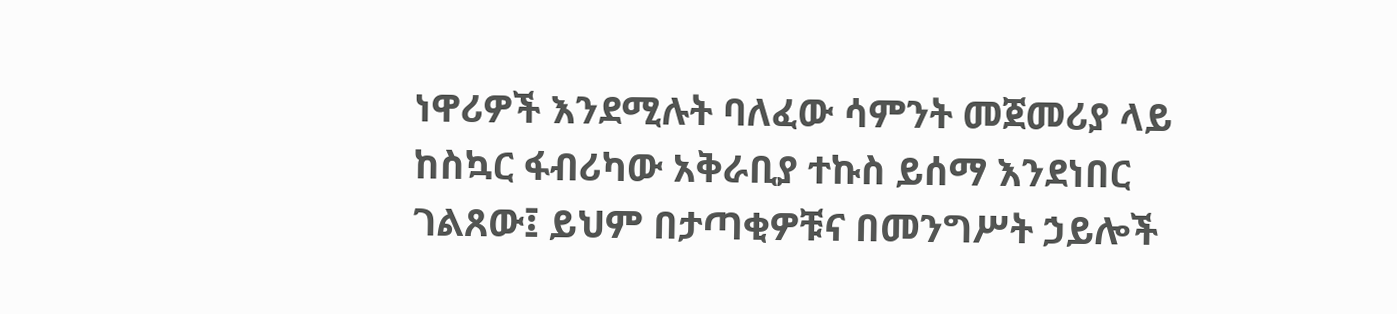ነዋሪዎች እንደሚሉት ባለፈው ሳምንት መጀመሪያ ላይ ከስኳር ፋብሪካው አቅራቢያ ተኩስ ይሰማ እንደነበር ገልጸው፤ ይህም በታጣቂዎቹና በመንግሥት ኃይሎች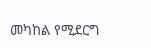መካከል የሚደርግ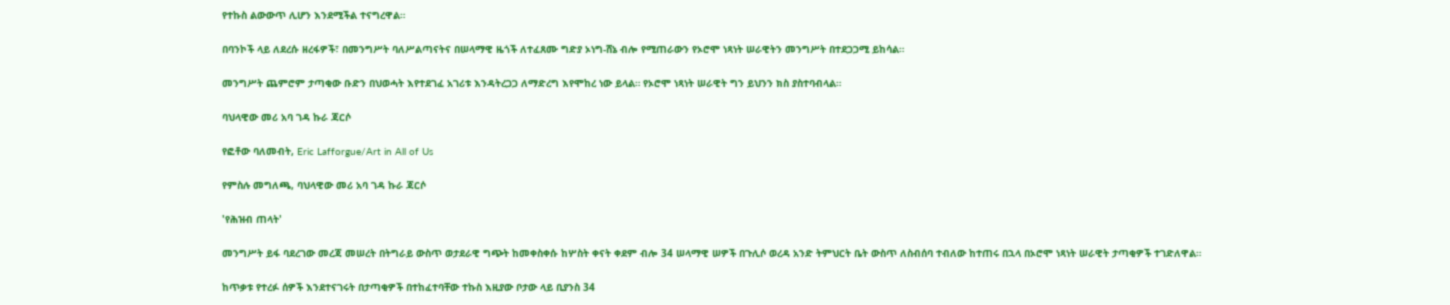የተኩስ ልውውጥ ሊሆን እንደሚችል ተናግረዋል።

በባንኮች ላይ ለደረሱ ዘረፋዎች፣ በመንግሥት ባለሥልጣናትና በሠላማዊ ዜጎች ለተፈጸሙ ግድያ ኦነግ-ሸኔ ብሎ የሚጠራውን የኦሮሞ ነጻነት ሠራዊትን መንግሥት በተደጋጋሚ ይከሳል።

መንግሥት ጨምሮም ታጣቂው ቡድን በህወሓት እየተደገፈ አገሪቱ እንዳትረጋጋ ለማድረግ እየሞከረ ነው ይላል። የኦሮሞ ነጻነት ሠራዊት ግን ይህንን ክስ ያስተባብላል።

ባህላዊው መሪ አባ ገዳ ኩራ ጃርሶ

የፎቶው ባለመብት, Eric Lafforgue/Art in All of Us

የምስሉ መግለጫ, ባህላዊው መሪ አባ ገዳ ኩራ ጃርሶ

'የሕዝብ ጠላት'

መንግሥት ይፋ ባደረገው መረጃ መሠረት በትግራይ ውስጥ ወታደራዊ ግጭት ከመቀስቀሱ ከሦስት ቀናት ቀደም ብሎ 34 ሠላማዊ ሠዎች በጉሊሶ ወረዳ አንድ ትምህርት ቤት ውስጥ ለስብሰባ ተብለው ከተጠሩ በኋላ በኦሮሞ ነጻነት ሠራዊት ታጣቂዎች ተገድለዋል።

ከጥቃቱ የተረፉ ሰዎች እንደተናገሩት በታጣቂዎች በተከፈተባቸው ተኩስ እዚያው ቦታው ላይ ቢያንስ 34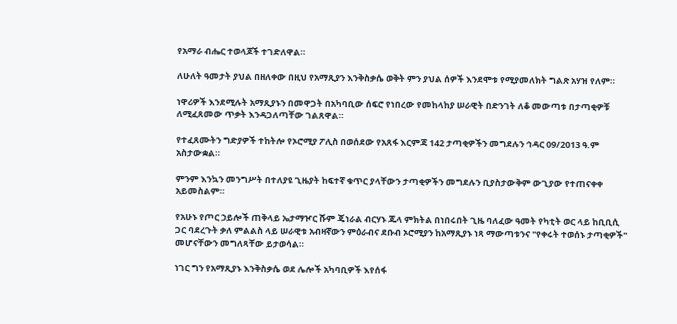የአማራ ብሔር ተወላጆች ተገድለዋል።

ለሁለት ዓመታት ያህል በዘለቀው በዚህ የአማጺያን እንቅስቃሴ ወቅት ምን ያህል ሰዎች እንደሞቱ የሚያመለክት ግልጽ አሃዝ የለም።

ነዋሪዎች እንደሚሉት አማጺያኑን በመዋጋት በአካባቢው ሰፍሮ የነበረው የመከላከያ ሠራዊት በድንገት ለቆ መውጣቱ በታጣቂዎቹ ለሚፈጸመው ጥቃት እንዳጋለጣቸው ገልጸዋል።

የተፈጸሙትን ግድያዎች ተከትሎ የኦሮሚያ ፖሊስ በወሰደው የአጸፋ እርምጃ 142 ታጣቂዎችን መግደሉን ኅዳር 09/2013 ዓ.ም አስታውቋል።

ምንም እንኳን መንግሥት በተለያዩ ጊዜያት ከፍተኛ ቁጥር ያላቸውን ታጣቂዎችን መግደሉን ቢያስታውቅም ውጊያው የተጠናቀቀ አይመስልም።

የአሁኑ የጦር ኃይሎች ጠቅላይ ኤታማዦር ሹም ጄነራል ብርሃኑ ጁላ ምክትል በነበሩበት ጊዜ ባለፈው ዓመት የካቲት ወር ላይ ከቢቢሲ ጋር ባደረጉት ቃለ ምልልስ ላይ ሠራዊቱ አብዛኛውን ምዕራብና ደቡብ ኦሮሚያን ከአማጺያኑ ነጻ ማውጣቱንና "የቀሩት ተወሰኑ ታጣቂዎች" መሆናቸውን መግለጻቸው ይታወሳል።

ነገር ግን የአማጺያኑ እንቅስቃሴ ወደ ሌሎች አካባቢዎች እየሰፋ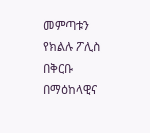መምጣቱን የክልሉ ፖሊስ በቅርቡ በማዕከላዊና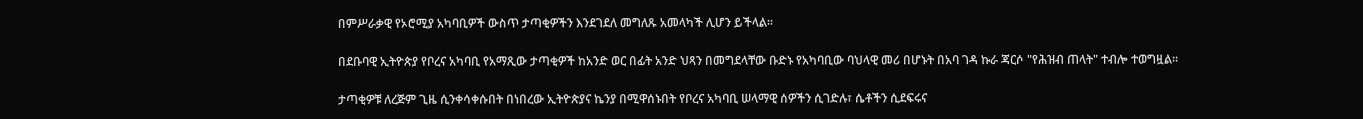በምሥራቃዊ የኦሮሚያ አካባቢዎች ውስጥ ታጣቂዎችን እንደገደለ መግለጹ አመላካች ሊሆን ይችላል።

በደቡባዊ ኢትዮጵያ የቦረና አካባቢ የአማጺው ታጣቂዎች ከአንድ ወር በፊት አንድ ህጻን በመግደላቸው ቡድኑ የአካባቢው ባህላዊ መሪ በሆኑት በአባ ገዳ ኩራ ጃርሶ "የሕዝብ ጠላት" ተብሎ ተወግዟል።

ታጣቂዎቹ ለረጅም ጊዜ ሲንቀሳቀሱበት በነበረው ኢትዮጵያና ኬንያ በሚዋሰኑበት የቦረና አካባቢ ሠላማዊ ሰዎችን ሲገድሉ፣ ሴቶችን ሲደፍሩና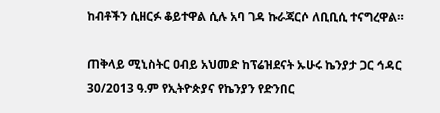ከብቶችን ሲዘርፉ ቆይተዋል ሲሉ አባ ገዳ ኩራጃርሶ ለቢቢሲ ተናግረዋል።

ጠቅላይ ሚኒስትር ዐብይ አህመድ ከፕሬዝደናት ኡሁሩ ኬንያታ ጋር ኅዳር 30/2013 ዓ.ም የኢትዮጵያና የኬንያን የድንበር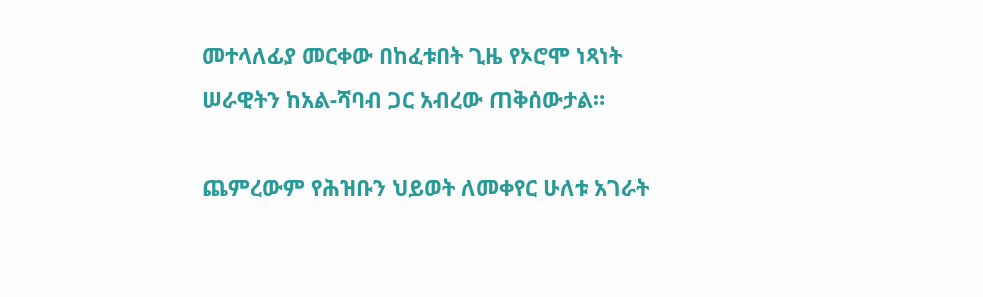መተላለፊያ መርቀው በከፈቱበት ጊዜ የኦሮሞ ነጻነት ሠራዊትን ከአል-ሻባብ ጋር አብረው ጠቅሰውታል።

ጨምረውም የሕዝቡን ህይወት ለመቀየር ሁለቱ አገራት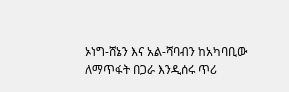ኦነግ-ሸኔን እና አል-ሻባብን ከአካባቢው ለማጥፋት በጋራ እንዲሰሩ ጥሪ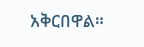አቅርበዋል።